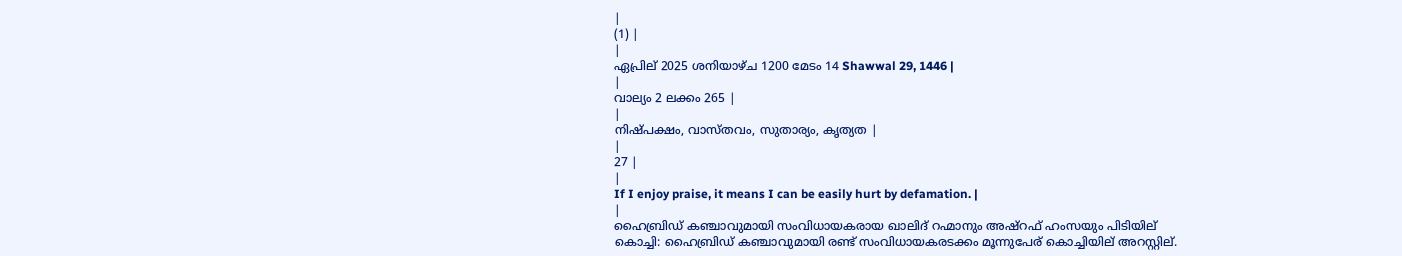|
(1) |
|
ഏപ്രില് 2025 ശനിയാഴ്ച 1200 മേടം 14 Shawwal 29, 1446 |
|
വാല്യം 2 ലക്കം 265 |
|
നിഷ്പക്ഷം, വാസ്തവം, സുതാര്യം, കൃത്യത |
|
27 |
|
If I enjoy praise, it means I can be easily hurt by defamation. |
|
ഹൈബ്രിഡ് കഞ്ചാവുമായി സംവിധായകരായ ഖാലിദ് റഹ്മാനും അഷ്റഫ് ഹംസയും പിടിയില് കൊച്ചി: ഹൈബ്രിഡ് കഞ്ചാവുമായി രണ്ട് സംവിധായകരടക്കം മൂന്നുപേര് കൊച്ചിയില് അറസ്റ്റില്.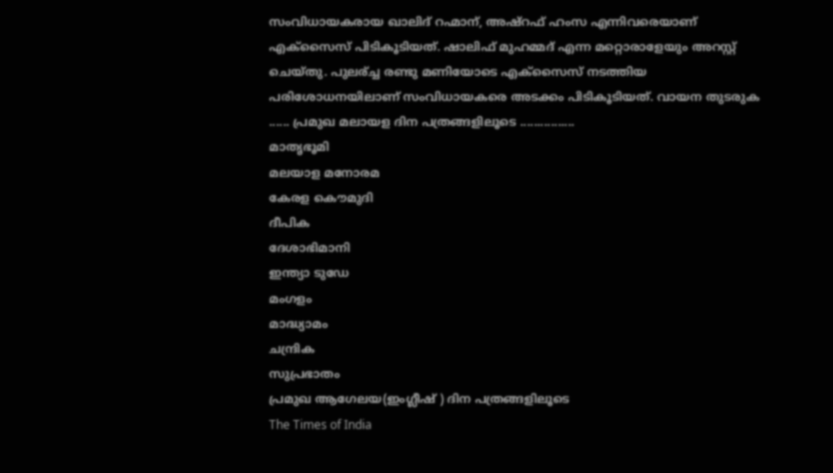സംവിധായകരായ ഖാലിദ് റഹ്മാന്, അഷ്റഫ് ഹംസ എന്നിവരെയാണ് എക്സൈസ് പിടികൂടിയത്. ഷാലിഫ് മുഹമ്മദ് എന്ന മറ്റൊരാളേയും അറസ്റ്റ് ചെയ്തു. പുലര്ച്ച രണ്ടു മണിയോടെ എക്സൈസ് നടത്തിയ പരിശോധനയിലാണ് സംവിധായകരെ അടക്കം പിടികൂടിയത്. വായന തുടരുക ...... പ്രമുഖ മലായള ദിന പത്രങ്ങളിലൂടെ ................
മാതൃഭൂമി
മലയാള മനോരമ
കേരള കൌമുദി
ദീപിക
ദേശാഭിമാനി
ഇന്ത്യാ ടുഡേ
മംഗളം
മാദ്ധ്യാമം
ചന്ദ്രിക
സുപ്രഭാതം
പ്രമുഖ ആഗേലയ(ഇംഗ്ലീഷ് ) ദിന പത്രങ്ങളിലൂടെ
The Times of India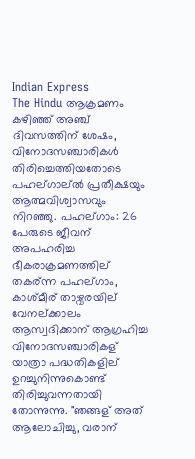Indian Express
The Hindu ആക്രമണം കഴിഞ്ഞ് അഞ്ച് ദിവസത്തിന് ശേഷം, വിനോദസഞ്ചാരികൾ തിരിച്ചെത്തിയതോടെ പഹല്ഗാല്ൽ പ്രതീക്ഷയും ആത്മവിശ്വാസവും നിറഞ്ഞു. പഹല്ഗാം: 26 പേരുടെ ജീവന് അപഹരിച്ച ഭീകരാക്രമണത്തില് തകര്ന്ന പഹല്ഗാം, കാശ്മീര് താഴ്വരയില് വേനല്ക്കാലം ആസ്വദിക്കാന് ആഗ്രഹിച്ച വിനോദസഞ്ചാരികള് യാത്രാ പദ്ധതികളില് ഉറച്ചുനിന്നുകൊണ്ട് തിരിച്ചുവന്നതായി തോന്നുന്നു. "ഞങ്ങള് അത് ആലോചിച്ചു, വരാന്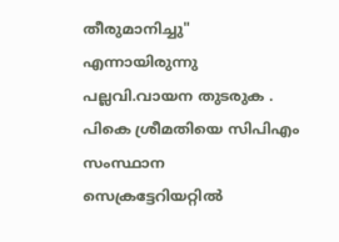തീരുമാനിച്ചു" എന്നായിരുന്നു പല്ലവി.വായന തുടരുക . പികെ ശ്രീമതിയെ സിപിഎം സംസ്ഥാന സെക്രട്ടേറിയറ്റിൽ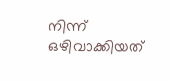നിന്ന് ഒഴിവാക്കിയത്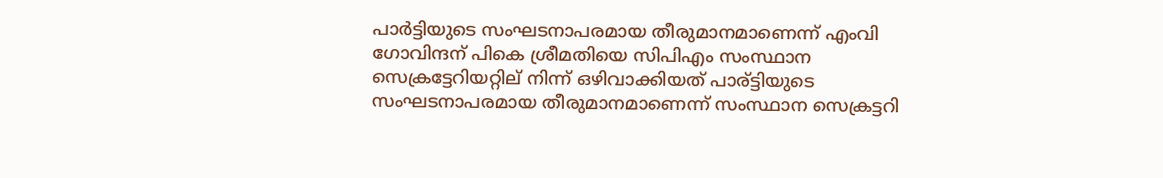പാർട്ടിയുടെ സംഘടനാപരമായ തീരുമാനമാണെന്ന് എംവി ഗോവിന്ദന് പികെ ശ്രീമതിയെ സിപിഎം സംസ്ഥാന സെക്രട്ടേറിയറ്റില് നിന്ന് ഒഴിവാക്കിയത് പാര്ട്ടിയുടെ സംഘടനാപരമായ തീരുമാനമാണെന്ന് സംസ്ഥാന സെക്രട്ടറി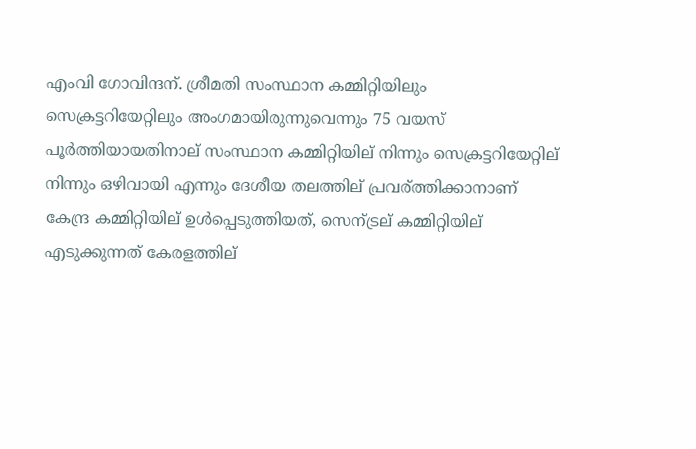എംവി ഗോവിന്ദന്. ശ്രീമതി സംസ്ഥാന കമ്മിറ്റിയിലും സെക്രട്ടറിയേറ്റിലും അംഗമായിരുന്നുവെന്നും 75 വയസ് പൂർത്തിയായതിനാല് സംസ്ഥാന കമ്മിറ്റിയില് നിന്നും സെക്രട്ടറിയേറ്റില് നിന്നും ഒഴിവായി എന്നും ദേശീയ തലത്തില് പ്രവര്ത്തിക്കാനാണ് കേന്ദ്ര കമ്മിറ്റിയില് ഉൾപ്പെടുത്തിയത്, സെന്ട്രല് കമ്മിറ്റിയില് എടുക്കുന്നത് കേരളത്തില്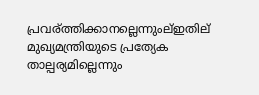പ്രവര്ത്തിക്കാനല്ലെന്നുംല്ഇതില് മുഖ്യമന്ത്രിയുടെ പ്രത്യേക താല്പര്യമില്ലെന്നും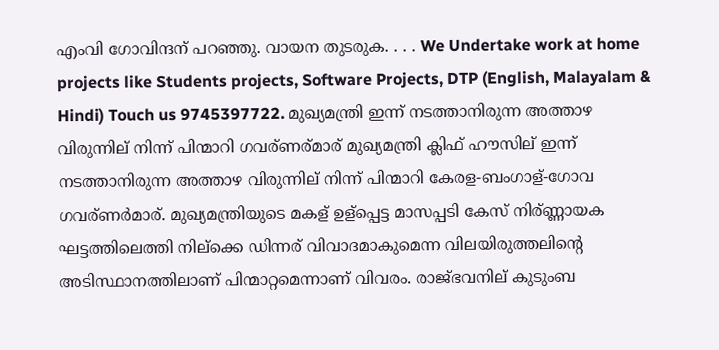എംവി ഗോവിന്ദന് പറഞ്ഞു. വായന തുടരുക. . . . We Undertake work at home projects like Students projects, Software Projects, DTP (English, Malayalam & Hindi) Touch us 9745397722. മുഖ്യമന്ത്രി ഇന്ന് നടത്താനിരുന്ന അത്താഴ വിരുന്നില് നിന്ന് പിന്മാറി ഗവര്ണര്മാര് മുഖ്യമന്ത്രി ക്ലിഫ് ഹൗസില് ഇന്ന് നടത്താനിരുന്ന അത്താഴ വിരുന്നില് നിന്ന് പിന്മാറി കേരള-ബംഗാള്-ഗോവ ഗവര്ണർമാര്. മുഖ്യമന്ത്രിയുടെ മകള് ഉള്പ്പെട്ട മാസപ്പടി കേസ് നിര്ണ്ണായക ഘട്ടത്തിലെത്തി നില്ക്കെ ഡിന്നര് വിവാദമാകുമെന്ന വിലയിരുത്തലിന്റെ അടിസ്ഥാനത്തിലാണ് പിന്മാറ്റമെന്നാണ് വിവരം. രാജ്ഭവനില് കുടുംബ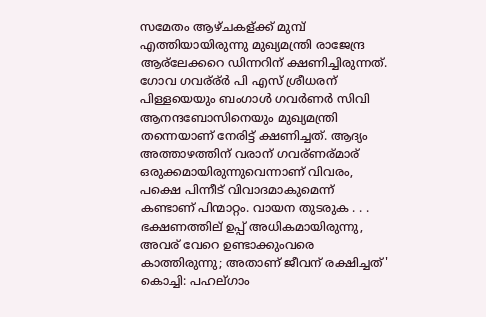സമേതം ആഴ്ചകള്ക്ക് മുമ്പ് എത്തിയായിരുന്നു മുഖ്യമന്ത്രി രാജേന്ദ്ര ആര്ലേക്കറെ ഡിന്നറിന് ക്ഷണിച്ചിരുന്നത്. ഗോവ ഗവര്ര്ർ പി എസ് ശ്രീധരന് പിള്ളയെയും ബംഗാൾ ഗവർണർ സിവി ആനന്ദബോസിനെയും മുഖ്യമന്ത്രി തന്നെയാണ് നേരിട്ട് ക്ഷണിച്ചത്. ആദ്യം അത്താഴത്തിന് വരാന് ഗവര്ണര്മാര് ഒരുക്കമായിരുന്നുവെന്നാണ് വിവരം, പക്ഷെ പിന്നീട് വിവാദമാകുമെന്ന് കണ്ടാണ് പിന്മാറ്റം. വായന തുടരുക . . . ഭക്ഷണത്തില് ഉപ്പ് അധികമായിരുന്നു, അവര് വേറെ ഉണ്ടാക്കുംവരെ കാത്തിരുന്നു; അതാണ് ജീവന് രക്ഷിച്ചത്' കൊച്ചി: പഹല്ഗാം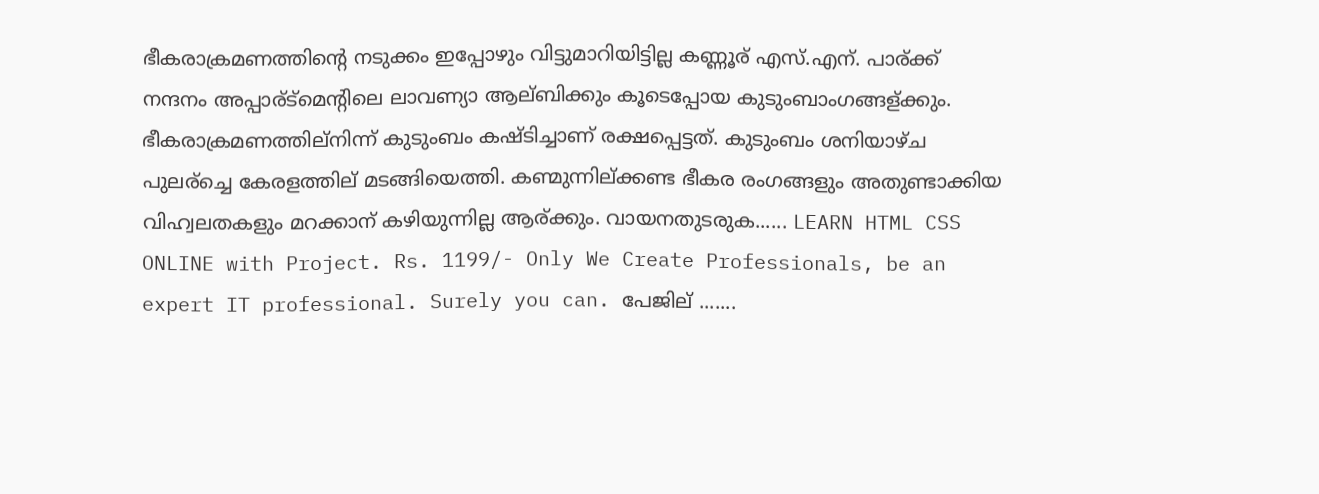ഭീകരാക്രമണത്തിന്റെ നടുക്കം ഇപ്പോഴും വിട്ടുമാറിയിട്ടില്ല കണ്ണൂര് എസ്.എന്. പാര്ക്ക് നന്ദനം അപ്പാര്ട്മെന്റിലെ ലാവണ്യാ ആല്ബിക്കും കൂടെപ്പോയ കുടുംബാംഗങ്ങള്ക്കും. ഭീകരാക്രമണത്തില്നിന്ന് കുടുംബം കഷ്ടിച്ചാണ് രക്ഷപ്പെട്ടത്. കുടുംബം ശനിയാഴ്ച പുലര്ച്ചെ കേരളത്തില് മടങ്ങിയെത്തി. കണ്മുന്നില്ക്കണ്ട ഭീകര രംഗങ്ങളും അതുണ്ടാക്കിയ വിഹ്വലതകളും മറക്കാന് കഴിയുന്നില്ല ആര്ക്കും. വായനതുടരുക...... LEARN HTML CSS ONLINE with Project. Rs. 1199/- Only We Create Professionals, be an expert IT professional. Surely you can. പേജില് .......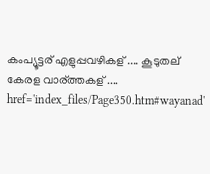കംപ്യൂട്ടര് എളുപ്പവഴികള് .... കൂടുതല് കേരള വാര്ത്തകള് .... href='index_files/Page350.htm#wayanad'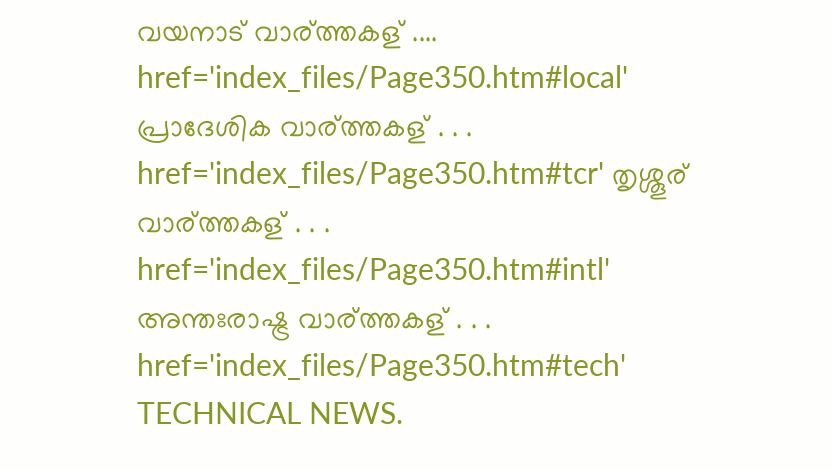വയനാട് വാര്ത്തകള് .... href='index_files/Page350.htm#local' പ്രാദേശിക വാര്ത്തകള് . . . href='index_files/Page350.htm#tcr' തൃശ്ശൂര് വാര്ത്തകള് . . . href='index_files/Page350.htm#intl' അന്തഃരാഷ്ട്ര വാര്ത്തകള് . . . href='index_files/Page350.htm#tech' TECHNICAL NEWS.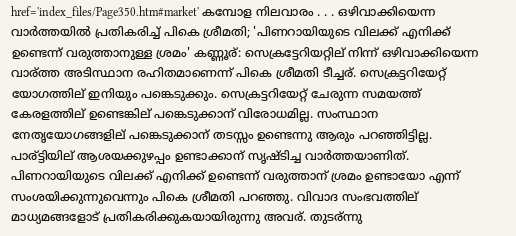href='index_files/Page350.htm#market' കമ്പോള നിലവാരം . . . ഒഴിവാക്കിയെന്ന വാർത്തയിൽ പ്രതികരിച്ച് പികെ ശ്രീമതി; 'പിണറായിയുടെ വിലക്ക് എനിക്ക് ഉണ്ടെന്ന് വരുത്താനുള്ള ശ്രമം' കണ്ണൂര്: സെക്രട്ടേറിയറ്റില് നിന്ന് ഒഴിവാക്കിയെന്ന വാര്ത്ത അടിസ്ഥാന രഹിതമാണെന്ന് പികെ ശ്രീമതി ടീച്ചര്. സെക്രട്ടറിയേറ്റ് യോഗത്തില് ഇനിയും പങ്കെടുക്കും. സെക്രട്ടറിയേറ്റ് ചേരുന്ന സമയത്ത് കേരളത്തില് ഉണ്ടെങ്കില് പങ്കെടുക്കാന് വിരോധമില്ല. സംസ്ഥാന നേതൃയോഗങ്ങളില് പങ്കെടുക്കാന് തടസ്സം ഉണ്ടെന്നു ആരും പറഞ്ഞിട്ടില്ല. പാര്ട്ടിയില് ആശയക്കുഴപ്പം ഉണ്ടാക്കാന് സൃഷ്ടിച്ച വാർത്തയാണിത്. പിണറായിയുടെ വിലക്ക് എനിക്ക് ഉണ്ടെന്ന് വരുത്താന് ശ്രമം ഉണ്ടായോ എന്ന് സംശയിക്കുന്നുവെന്നും പികെ ശ്രീമതി പറഞ്ഞു. വിവാദ സംഭവത്തില് മാധ്യമങ്ങളോട് പ്രതികരിക്കുകയായിരുന്നു അവര്. തുടര്ന്നു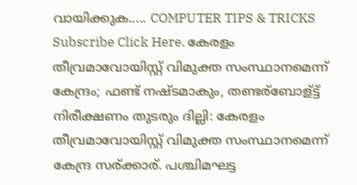വായിക്കുക..... COMPUTER TIPS & TRICKS Subscribe Click Here. കേരളം തീവ്രമാവോയിസ്റ്റ് വിമുക്ത സംസ്ഥാനമെന്ന് കേന്ദ്രം; ഫണ്ട് നഷ്ടമാകും, തണ്ടര്ബോള്ട്ട് നിരീക്ഷണം തുടരും ദില്ലി: കേരളം തീവ്രമാവോയിസ്റ്റ് വിമുക്ത സംസ്ഥാനമെന്ന് കേന്ദ്ര സര്ക്കാര്. പശ്ചിമഘട്ട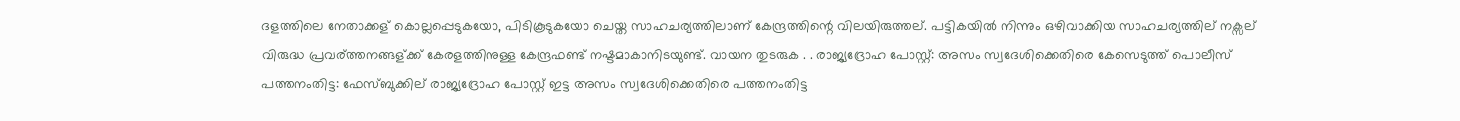ദളത്തിലെ നേതാക്കള് കൊല്ലപ്പെടുകയോ, പിടികൂടുകയോ ചെയ്ത സാഹചര്യത്തിലാണ് കേന്ദ്രത്തിന്റെ വിലയിരുത്തല്. പട്ടികയിൽ നിന്നും ഒഴിവാക്കിയ സാഹചര്യത്തില് നക്സല് വിരുദ്ധ പ്രവര്ത്തനങ്ങള്ക്ക് കേരളത്തിനുള്ള കേന്ദ്രഫണ്ട് നഷ്ടമാകാനിടയുണ്ട്. വായന തുടരുക . . രാജ്യദ്രോഹ പോസ്റ്റ്: അസം സ്വദേശിക്കെതിരെ കേസെടുത്ത് പൊലീസ് പത്തനംതിട്ട: ഫേസ്ബുക്കില് രാജ്യദ്രോഹ പോസ്റ്റ് ഇട്ട അസം സ്വദേശിക്കെതിരെ പത്തനംതിട്ട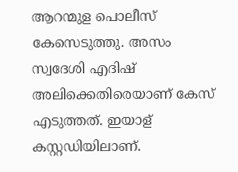ആറന്മുള പൊലീസ് കേസെടുത്തു. അസം സ്വദേശി എദിഷ് അലിക്കെതിരെയാണ് കേസ് എടുത്തത്. ഇയാള് കസ്റ്റഡിയിലാണ്.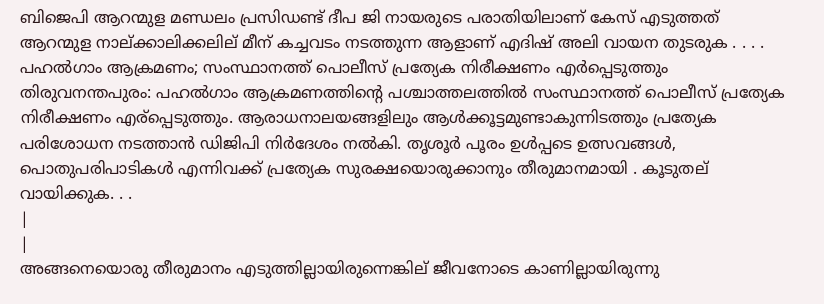ബിജെപി ആറന്മുള മണ്ഡലം പ്രസിഡണ്ട് ദീപ ജി നായരുടെ പരാതിയിലാണ് കേസ് എടുത്തത് ആറന്മുള നാല്ക്കാലിക്കലില് മീന് കച്ചവടം നടത്തുന്ന ആളാണ് എദിഷ് അലി വായന തുടരുക . . . . പഹൽഗാം ആക്രമണം; സംസ്ഥാനത്ത് പൊലീസ് പ്രത്യേക നിരീക്ഷണം എർപ്പെടുത്തും തിരുവനന്തപുരം: പഹൽഗാം ആക്രമണത്തിന്റെ പശ്ചാത്തലത്തിൽ സംസ്ഥാനത്ത് പൊലീസ് പ്രത്യേക നിരീക്ഷണം എര്പ്പെടുത്തും. ആരാധനാലയങ്ങളിലും ആൾക്കൂട്ടമുണ്ടാകുന്നിടത്തും പ്രത്യേക പരിശോധന നടത്താൻ ഡിജിപി നിർദേശം നൽകി. തൃശൂർ പൂരം ഉൾപ്പടെ ഉത്സവങ്ങൾ, പൊതുപരിപാടികൾ എന്നിവക്ക് പ്രത്യേക സുരക്ഷയൊരുക്കാനും തീരുമാനമായി . കൂടുതല് വായിക്കുക. . .
|
|
അങ്ങനെയൊരു തീരുമാനം എടുത്തില്ലായിരുന്നെങ്കില് ജീവനോടെ കാണില്ലായിരുന്നു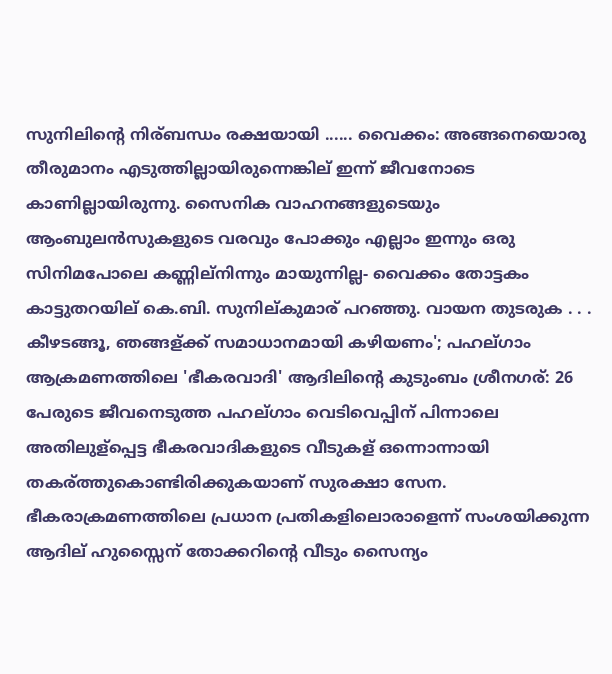സുനിലിന്റെ നിര്ബന്ധം രക്ഷയായി ...... വൈക്കം: അങ്ങനെയൊരു തീരുമാനം എടുത്തില്ലായിരുന്നെങ്കില് ഇന്ന് ജീവനോടെ കാണില്ലായിരുന്നു. സൈനിക വാഹനങ്ങളുടെയും ആംബുലൻസുകളുടെ വരവും പോക്കും എല്ലാം ഇന്നും ഒരു സിനിമപോലെ കണ്ണില്നിന്നും മായുന്നില്ല- വൈക്കം തോട്ടകം കാട്ടുതറയില് കെ.ബി. സുനില്കുമാര് പറഞ്ഞു. വായന തുടരുക . . . കീഴടങ്ങൂ, ഞങ്ങള്ക്ക് സമാധാനമായി കഴിയണം'; പഹല്ഗാം ആക്രമണത്തിലെ 'ഭീകരവാദി' ആദിലിന്റെ കുടുംബം ശ്രീനഗര്: 26 പേരുടെ ജീവനെടുത്ത പഹല്ഗാം വെടിവെപ്പിന് പിന്നാലെ അതിലുള്പ്പെട്ട ഭീകരവാദികളുടെ വീടുകള് ഒന്നൊന്നായി തകര്ത്തുകൊണ്ടിരിക്കുകയാണ് സുരക്ഷാ സേന. ഭീകരാക്രമണത്തിലെ പ്രധാന പ്രതികളിലൊരാളെന്ന് സംശയിക്കുന്ന ആദില് ഹുസ്സൈന് തോക്കറിന്റെ വീടും സൈന്യം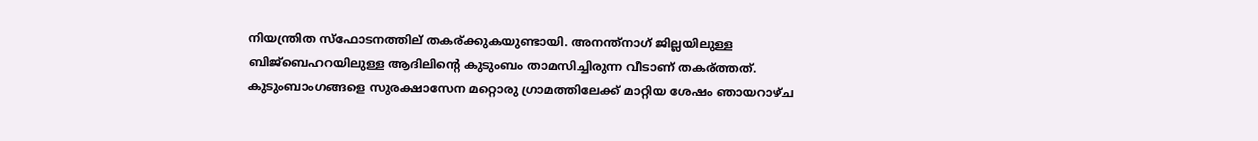നിയന്ത്രിത സ്‌ഫോടനത്തില് തകര്ക്കുകയുണ്ടായി. അനന്ത്‌നാഗ് ജില്ലയിലുള്ള ബിജ്‌ബെഹറയിലുള്ള ആദിലിന്റെ കുടുംബം താമസിച്ചിരുന്ന വീടാണ് തകര്ത്തത്. കുടുംബാംഗങ്ങളെ സുരക്ഷാസേന മറ്റൊരു ഗ്രാമത്തിലേക്ക് മാറ്റിയ ശേഷം ഞായറാഴ്ച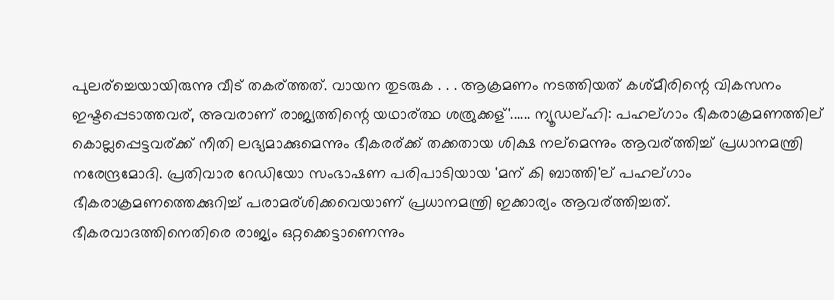പുലര്ച്ചെയായിരുന്നു വീട് തകര്ത്തത്. വായന തുടരുക . . . ആക്രമണം നടത്തിയത് കശ്മീരിന്റെ വികസനം ഇഷ്ടപ്പെടാത്തവര്, അവരാണ് രാജ്യത്തിന്റെ യഥാര്ത്ഥ ശത്രുക്കള്'...... ന്യൂഡല്ഹി: പഹല്ഗാം ഭീകരാക്രമണത്തില് കൊല്ലപ്പെട്ടവര്ക്ക് നീതി ലഭ്യമാക്കുമെന്നും ഭീകരര്ക്ക് തക്കതായ ശിക്ഷ നല്മെന്നും ആവര്ത്തിച്ച് പ്രധാനമന്ത്രി നരേന്ദ്രമോദി. പ്രതിവാര റേഡിയോ സംഭാഷണ പരിപാടിയായ 'മന് കി ബാത്തി'ല് പഹല്ഗാം ഭീകരാക്രമണത്തെക്കുറിച്ച് പരാമര്ശിക്കവെയാണ് പ്രധാനമന്ത്രി ഇക്കാര്യം ആവര്ത്തിച്ചത്. ഭീകരവാദത്തിനെതിരെ രാജ്യം ഒറ്റക്കെട്ടാണെന്നും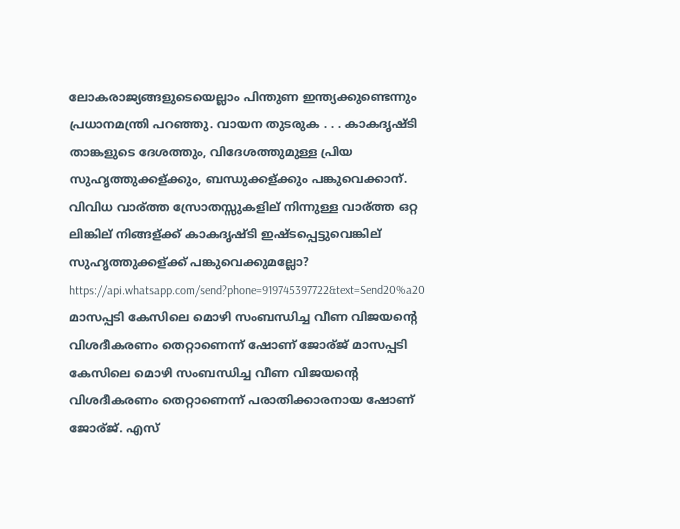ലോകരാജ്യങ്ങളുടെയെല്ലാം പിന്തുണ ഇന്ത്യക്കുണ്ടെന്നും പ്രധാനമന്ത്രി പറഞ്ഞു. വായന തുടരുക . . . കാകദൃഷ്ടി താങ്കളുടെ ദേശത്തും, വിദേശത്തുമുള്ള പ്രിയ സുഹൃത്തുക്കള്ക്കും, ബന്ധുക്കള്ക്കും പങ്കുവെക്കാന്. വിവിധ വാര്ത്ത സ്രോതസ്സുകളില് നിന്നുള്ള വാര്ത്ത ഒറ്റ ലിങ്കില് നിങ്ങള്ക്ക് കാകദൃഷ്ടി ഇഷ്ടപ്പെട്ടുവെങ്കില് സുഹൃത്തുക്കള്ക്ക് പങ്കുവെക്കുമല്ലോ? https://api.whatsapp.com/send?phone=919745397722&text=Send20%a20 മാസപ്പടി കേസിലെ മൊഴി സംബന്ധിച്ച വീണ വിജയന്റെ വിശദീകരണം തെറ്റാണെന്ന് ഷോണ് ജോര്ജ് മാസപ്പടി കേസിലെ മൊഴി സംബന്ധിച്ച വീണ വിജയന്റെ വിശദീകരണം തെറ്റാണെന്ന് പരാതിക്കാരനായ ഷോണ് ജോര്ജ്. എസ്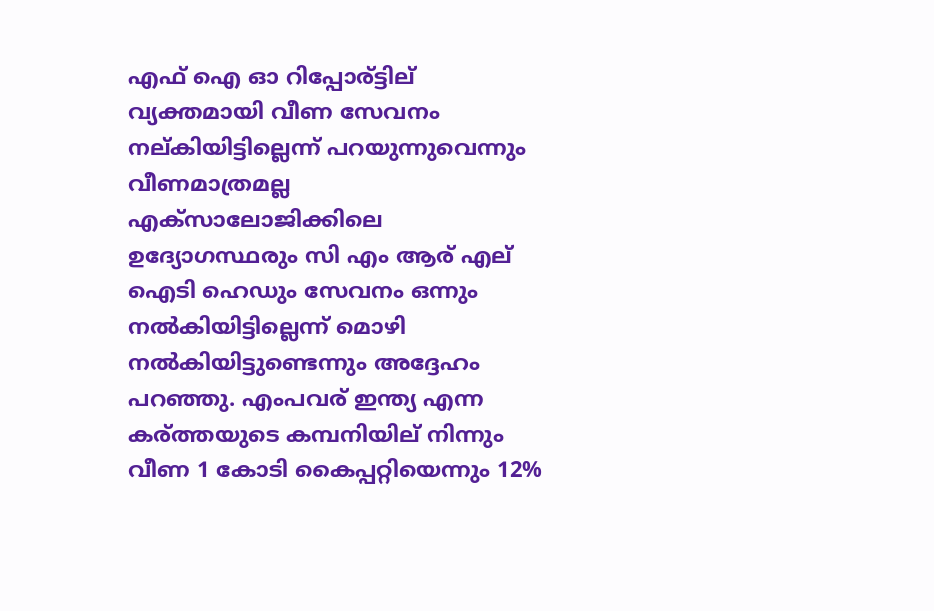എഫ് ഐ ഓ റിപ്പോര്ട്ടില് വ്യക്തമായി വീണ സേവനം നല്കിയിട്ടില്ലെന്ന് പറയുന്നുവെന്നും വീണമാത്രമല്ല എക്സാലോജിക്കിലെ ഉദ്യോഗസ്ഥരും സി എം ആര് എല് ഐടി ഹെഡും സേവനം ഒന്നും നൽകിയിട്ടില്ലെന്ന് മൊഴി നൽകിയിട്ടുണ്ടെന്നും അദ്ദേഹം പറഞ്ഞു. എംപവര് ഇന്ത്യ എന്ന കര്ത്തയുടെ കമ്പനിയില് നിന്നും വീണ 1 കോടി കൈപ്പറ്റിയെന്നും 12%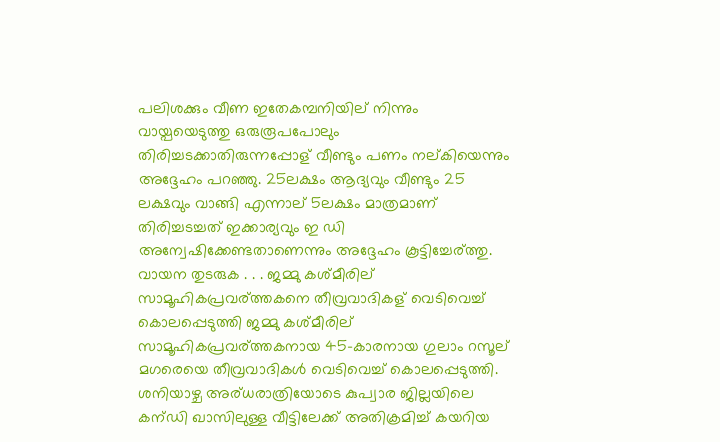പലിശക്കും വീണ ഇതേകമ്പനിയില് നിന്നും വായ്പയെടുത്തു ഒരുരൂപപോലും തിരിച്ചടക്കാതിരുന്നപ്പോള് വീണ്ടും പണം നല്കിയെന്നും അദ്ദേഹം പറഞ്ഞു. 25ലക്ഷം ആദ്യവും വീണ്ടും 25 ലക്ഷവും വാങ്ങി എന്നാല് 5ലക്ഷം മാത്രമാണ് തിരിച്ചടച്ചത് ഇക്കാര്യവും ഇ ഡി അന്വേഷിക്കേണ്ടതാണെന്നും അദ്ദേഹം കൂട്ടിച്ചേര്ത്തു. വായന തുടരുക . . . ജമ്മു കശ്മീരില് സാമൂഹികപ്രവര്ത്തകനെ തീവ്രവാദികള് വെടിവെച്ച് കൊലപ്പെടുത്തി ജമ്മു കശ്മീരില് സാമൂഹികപ്രവര്ത്തകനായ 45-കാരനായ ഗുലാം റസൂല് മഗരെയെ തീവ്രവാദികൾ വെടിവെച്ച് കൊലപ്പെടുത്തി. ശനിയാഴ്ച അര്ധരാത്രിയോടെ കുപ്വാര ജില്ലയിലെ കന്ഡി ഖാസിലുള്ള വീട്ടിലേക്ക് അതിക്രമിച്ച് കയറിയ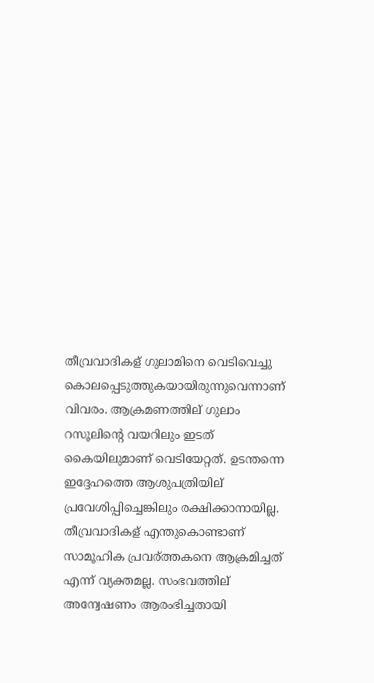തീവ്രവാദികള് ഗുലാമിനെ വെടിവെച്ചു കൊലപ്പെടുത്തുകയായിരുന്നുവെന്നാണ് വിവരം. ആക്രമണത്തില് ഗുലാം റസൂലിന്റെ വയറിലും ഇടത് കൈയിലുമാണ് വെടിയേറ്റത്. ഉടന്തന്നെ ഇദ്ദേഹത്തെ ആശുപത്രിയില് പ്രവേശിപ്പിച്ചെങ്കിലും രക്ഷിക്കാനായില്ല. തീവ്രവാദികള് എന്തുകൊണ്ടാണ് സാമൂഹിക പ്രവര്ത്തകനെ ആക്രമിച്ചത് എന്ന് വ്യക്തമല്ല. സംഭവത്തില് അന്വേഷണം ആരംഭിച്ചതായി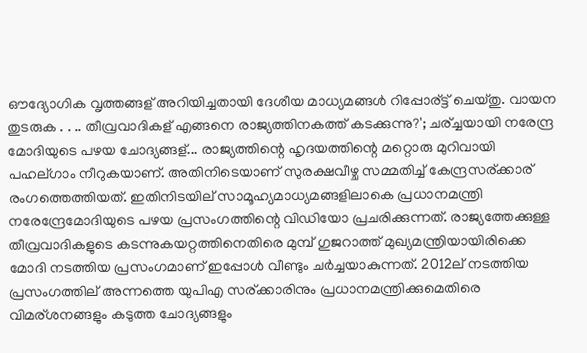ഔദ്യോഗിക വൃത്തങ്ങള് അറിയിച്ചതായി ദേശീയ മാധ്യമങ്ങൾ റിപ്പോര്ട്ട് ചെയ്തു. വായന തുടരുക . . .. തീവ്രവാദികള് എങ്ങനെ രാജ്യത്തിനകത്ത് കടക്കുന്നു?'; ചര്ച്ചയായി നരേന്ദ്ര മോദിയുടെ പഴയ ചോദ്യങ്ങള്... രാജ്യത്തിന്റെ ഹൃദയത്തിന്റെ മറ്റൊരു മുറിവായി പഹല്ഗാം നീറുകയാണ്. അതിനിടെയാണ് സുരക്ഷവീഴ്ച സമ്മതിച്ച് കേന്ദ്രസര്ക്കാര് രംഗത്തെത്തിയത്. ഇതിനിടയില് സാമൂഹ്യമാധ്യമങ്ങളിലാകെ പ്രധാനമന്ത്രി നരേന്ദ്രേമോദിയുടെ പഴയ പ്രസംഗത്തിന്റെ വിഡിയോ പ്രചരിക്കുന്നത്. രാജ്യത്തേക്കുള്ള തീവ്രവാദികളുടെ കടന്നുകയറ്റത്തിനെതിരെ മുമ്പ് ഗുജറാത്ത് മുഖ്യമന്ത്രിയായിരിക്കെ മോദി നടത്തിയ പ്രസംഗമാണ് ഇപ്പോൾ വീണ്ടും ചർച്ചയാകുന്നത്. 2012ല് നടത്തിയ പ്രസംഗത്തില് അന്നത്തെ യുപിഎ സര്ക്കാരിനും പ്രധാനമന്ത്രിക്കുമെതിരെ വിമര്ശനങ്ങളും കടുത്ത ചോദ്യങ്ങളും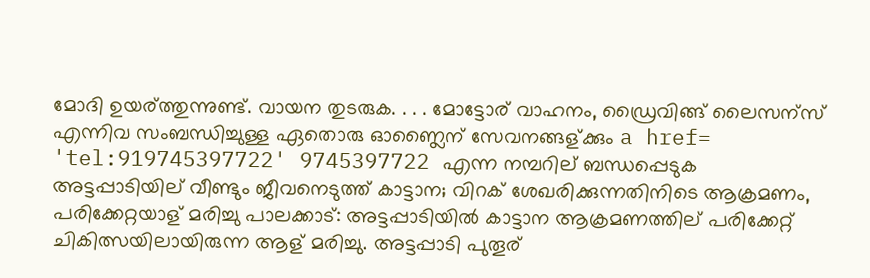മോദി ഉയര്ത്തുന്നുണ്ട്. വായന തുടരുക. . . . മോട്ടോര് വാഹനം, ഡ്രൈവിങ്ങ് ലൈസന്സ് എന്നിവ സംബന്ധിച്ചുള്ള ഏതൊരു ഓണ്ലൈന് സേവനങ്ങള്ക്കും a href= 'tel:919745397722' 9745397722 എന്ന നമ്പറില് ബന്ധപ്പെടുക അട്ടപ്പാടിയില് വീണ്ടും ജീവനെടുത്ത് കാട്ടാന; വിറക് ശേഖരിക്കുന്നതിനിടെ ആക്രമണം, പരിക്കേറ്റയാള് മരിച്ചു പാലക്കാട്: അട്ടപ്പാടിയിൽ കാട്ടാന ആക്രമണത്തില് പരിക്കേറ്റ് ചികിത്സയിലായിരുന്ന ആള് മരിച്ചു. അട്ടപ്പാടി പുതൂര്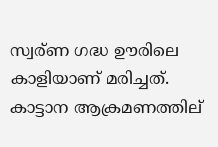സ്വര്ണ ഗദ്ധ ഊരിലെ കാളിയാണ് മരിച്ചത്. കാട്ടാന ആക്രമണത്തില്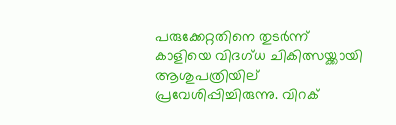പരുക്കേറ്റതിനെ തുടർന്ന് കാളിയെ വിദഗ്ധ ചികിത്സയ്ക്കായി ആശുപത്രിയില് പ്രവേശിപ്പിച്ചിരുന്നു. വിറക്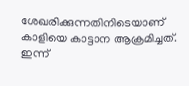ശേഖരിക്കുന്നതിനിടെയാണ് കാളിയെ കാട്ടാന ആക്രമിച്ചത്. ഇന്ന്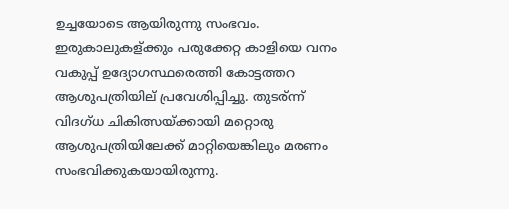ഉച്ചയോടെ ആയിരുന്നു സംഭവം. ഇരുകാലുകള്ക്കും പരുക്കേറ്റ കാളിയെ വനം വകുപ്പ് ഉദ്യോഗസ്ഥരെത്തി കോട്ടത്തറ ആശുപത്രിയില് പ്രവേശിപ്പിച്ചു. തുടര്ന്ന് വിദഗ്ധ ചികിത്സയ്ക്കായി മറ്റൊരു ആശുപത്രിയിലേക്ക് മാറ്റിയെങ്കിലും മരണം സംഭവിക്കുകയായിരുന്നു.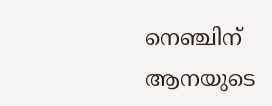നെഞ്ചിന് ആനയുടെ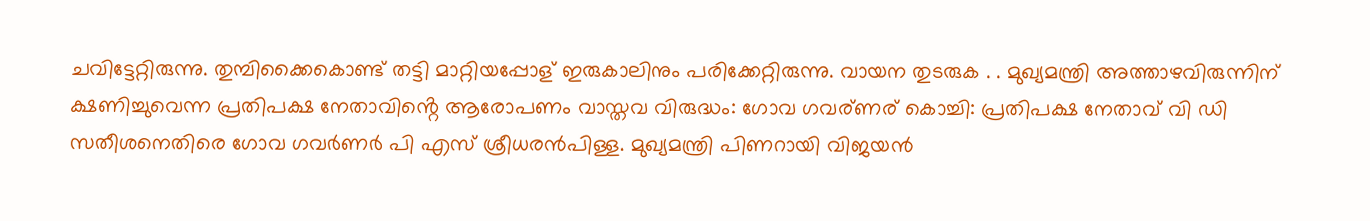ചവിട്ടേറ്റിരുന്നു. തുമ്പിക്കൈകൊണ്ട് തട്ടി മാറ്റിയപ്പോള് ഇരുകാലിനും പരിക്കേറ്റിരുന്നു. വായന തുടരുക . . മുഖ്യമന്ത്രി അത്താഴവിരുന്നിന് ക്ഷണിച്ചുവെന്ന പ്രതിപക്ഷ നേതാവിൻ്റെ ആരോപണം വാസ്തവ വിരുദ്ധം: ഗോവ ഗവര്ണര് കൊച്ചി: പ്രതിപക്ഷ നേതാവ് വി ഡി സതീശനെതിരെ ഗോവ ഗവർണർ പി എസ് ശ്രീധരൻപിള്ള. മുഖ്യമന്ത്രി പിണറായി വിജയൻ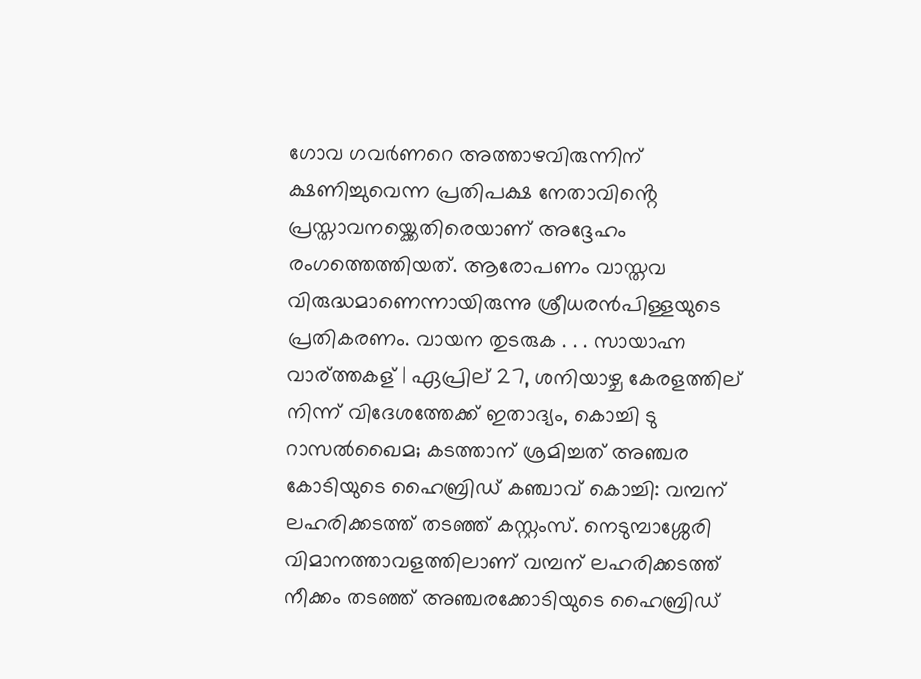ഗോവ ഗവർണറെ അത്താഴവിരുന്നിന് ക്ഷണിച്ചുവെന്ന പ്രതിപക്ഷ നേതാവിൻ്റെ പ്രസ്താവനയ്ക്കെതിരെയാണ് അദ്ദേഹം രംഗത്തെത്തിയത്. ആരോപണം വാസ്തവ വിരുദ്ധമാണെന്നായിരുന്നു ശ്രീധരൻപിള്ളയുടെ പ്രതികരണം. വായന തുടരുക . . . സായാഹ്ന വാര്ത്തകള് | ഏപ്രില് 27, ശനിയാഴ്ച കേരളത്തില് നിന്ന് വിദേശത്തേക്ക് ഇതാദ്യം, കൊച്ചി ടു റാസൽഖൈമ; കടത്താന് ശ്രമിച്ചത് അഞ്ചര കോടിയുടെ ഹൈബ്രിഡ് കഞ്ചാവ് കൊച്ചി: വമ്പന് ലഹരിക്കടത്ത് തടഞ്ഞ് കസ്റ്റംസ്. നെടുമ്പാശ്ശേരി വിമാനത്താവളത്തിലാണ് വമ്പന് ലഹരിക്കടത്ത് നീക്കം തടഞ്ഞ് അഞ്ചരക്കോടിയുടെ ഹൈബ്രിഡ്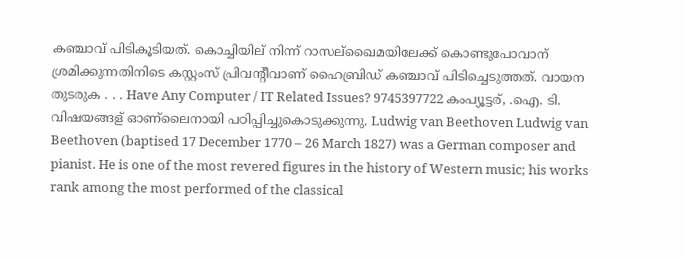കഞ്ചാവ് പിടികൂടിയത്. കൊച്ചിയില് നിന്ന് റാസല്ഖൈമയിലേക്ക് കൊണ്ടുപോവാന് ശ്രമിക്കുന്നതിനിടെ കസ്റ്റംസ് പ്രിവന്റീവാണ് ഹൈബ്രിഡ് കഞ്ചാവ് പിടിച്ചെടുത്തത്. വായന തുടരുക . . . Have Any Computer / IT Related Issues? 9745397722 കംപ്യൂട്ടര്, .ഐ. ടി. വിഷയങ്ങള് ഓണ്ലൈനായി പഠിപ്പിച്ചുകൊടുക്കുന്നു. Ludwig van Beethoven Ludwig van Beethoven (baptised 17 December 1770 – 26 March 1827) was a German composer and pianist. He is one of the most revered figures in the history of Western music; his works rank among the most performed of the classical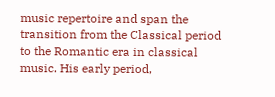music repertoire and span the transition from the Classical period to the Romantic era in classical music. His early period,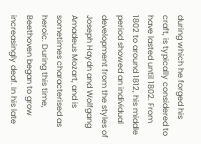during which he forged his craft, is typically considered to have lasted until 1802. From 1802 to around 1812, his middle period showed an individual development from the styles of Joseph Haydn and Wolfgang Amadeus Mozart, and is sometimes characterised as heroic. During this time, Beethoven began to grow increasingly deaf. In his late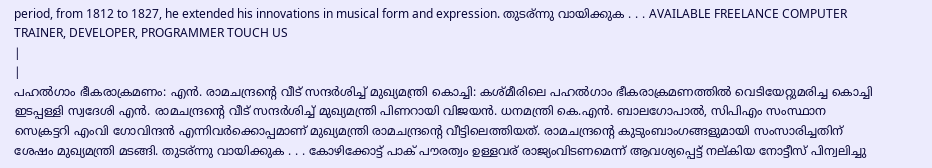period, from 1812 to 1827, he extended his innovations in musical form and expression. തുടര്ന്നു വായിക്കുക . . . AVAILABLE FREELANCE COMPUTER TRAINER, DEVELOPER, PROGRAMMER TOUCH US
|
|
പഹൽഗാം ഭീകരാക്രമണം: എൻ. രാമചന്ദ്രന്റെ വീട് സന്ദർശിച്ച് മുഖ്യമന്ത്രി കൊച്ചി: കശ്മീരിലെ പഹൽഗാം ഭീകരാക്രമണത്തിൽ വെടിയേറ്റുമരിച്ച കൊച്ചി ഇടപ്പള്ളി സ്വദേശി എൻ. രാമചന്ദ്രന്റെ വീട് സന്ദർശിച്ച് മുഖ്യമന്ത്രി പിണറായി വിജയൻ. ധനമന്ത്രി കെ.എൻ. ബാലഗോപാൽ, സിപിഎം സംസ്ഥാന സെക്രട്ടറി എംവി ഗോവിന്ദൻ എന്നിവർക്കൊപ്പമാണ് മുഖ്യമന്ത്രി രാമചന്ദ്രന്റെ വീട്ടിലെത്തിയത്. രാമചന്ദ്രന്റെ കുടുംബാംഗങ്ങളുമായി സംസാരിച്ചതിന് ശേഷം മുഖ്യമന്ത്രി മടങ്ങി. തുടര്ന്നു വായിക്കുക . . . കോഴിക്കോട്ട് പാക് പൗരത്വം ഉള്ളവര് രാജ്യംവിടണമെന്ന് ആവശ്യപ്പെട്ട് നല്കിയ നോട്ടീസ് പിന്വലിച്ചു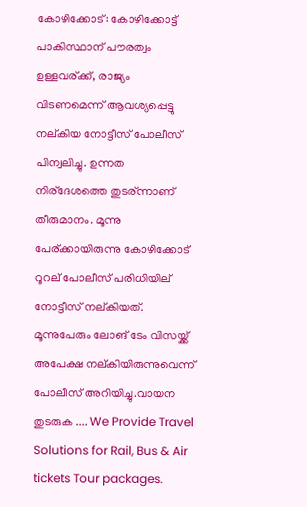കോഴിക്കോട്: കോഴിക്കോട്ട് പാകിസ്ഥാന് പൗരത്വം ഉള്ളവര്ക്ക്, രാജ്യം വിടണമെന്ന് ആവശ്യപ്പെട്ടു നല്കിയ നോട്ടീസ് പോലീസ് പിന്വലിച്ചു. ഉന്നത നിര്ദേശത്തെ തുടര്ന്നാണ് തീരുമാനം. മൂന്നു പേര്ക്കായിരുന്നു കോഴിക്കോട് റൂറല് പോലീസ് പരിധിയില് നോട്ടീസ് നല്കിയത്. മൂന്നുപേരും ലോങ് ടേം വിസയ്ക്ക് അപേക്ഷ നല്കിയിരുന്നുവെന്ന് പോലീസ് അറിയിച്ചു.വായന തുടരുക .... We Provide Travel Solutions for Rail, Bus & Air tickets Tour packages.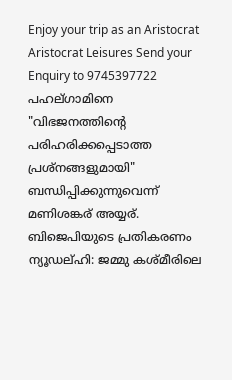Enjoy your trip as an Aristocrat Aristocrat Leisures Send your Enquiry to 9745397722 പഹല്ഗാമിനെ "വിഭജനത്തിന്റെ പരിഹരിക്കപ്പെടാത്ത പ്രശ്നങ്ങളുമായി" ബന്ധിപ്പിക്കുന്നുവെന്ന് മണിശങ്കര് അയ്യര്. ബിജെപിയുടെ പ്രതികരണം ന്യൂഡല്ഹി: ജമ്മു കശ്മീരിലെ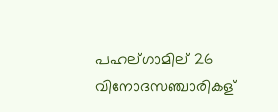പഹല്ഗാമില് 26 വിനോദസഞ്ചാരികള്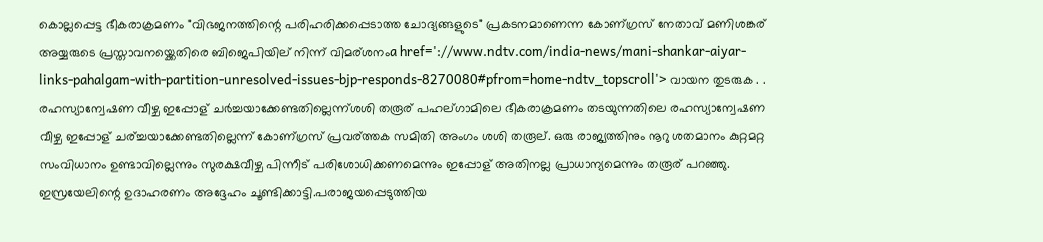കൊല്ലപ്പെട്ട ഭീകരാക്രമണം "വിഭജനത്തിന്റെ പരിഹരിക്കപ്പെടാത്ത ചോദ്യങ്ങളുടെ" പ്രകടനമാണെന്ന കോണ്ഗ്രസ് നേതാവ് മണിശങ്കര് അയ്യരുടെ പ്രസ്താവനയ്ക്കെതിരെ ബിജെപിയില് നിന്ന് വിമര്ശനംa href='://www.ndtv.com/india-news/mani-shankar-aiyar-links-pahalgam-with-partition-unresolved-issues-bjp-responds-8270080#pfrom=home-ndtv_topscroll'> വായന തുടരുക . . രഹസ്യാന്വേഷണ വീഴ്ച ഇപ്പോള് ചർച്ചയാക്കേണ്ടതില്ലെന്ന്ശശി തരൂര് പഹല്ഗാമിലെ ഭീകരാക്രമണം തടയുന്നതിലെ രഹസ്യാന്വേഷണ വീഴ്ച ഇപ്പോള് ചര്ച്ചയാക്കേണ്ടതില്ലെന്ന് കോണ്ഗ്രസ് പ്രവര്ത്തക സമിതി അംഗം ശശി തരൂല്. ഒരു രാജ്യത്തിനും നൂറു ശതമാനം കുറ്റമറ്റ സംവിധാനം ഉണ്ടാവില്ലെന്നും സുരക്ഷവീഴ്ച പിന്നീട് പരിശോധിക്കണമെന്നും ഇപ്പോള് അതിനല്ല പ്രാധാന്യമെന്നും തരൂര് പറഞ്ഞു. ഇസ്രയേലിന്റെ ഉദാഹരണം അദ്ദേഹം ചൂണ്ടിക്കാട്ടി.പരാജയപ്പെടുത്തിയ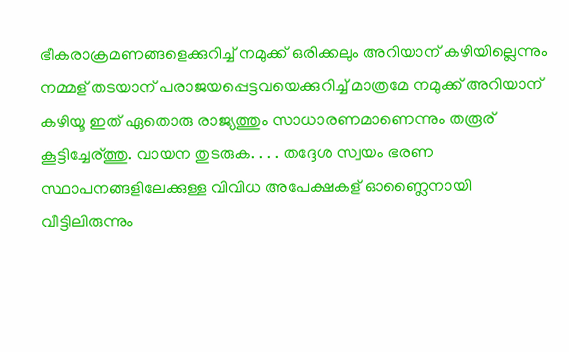ഭീകരാക്രമണങ്ങളെക്കുറിച്ച് നമുക്ക് ഒരിക്കലും അറിയാന് കഴിയില്ലെന്നും നമ്മള് തടയാന് പരാജയപ്പെട്ടവയെക്കുറിച്ച് മാത്രമേ നമുക്ക് അറിയാന് കഴിയൂ ഇത് ഏതൊരു രാജ്യത്തും സാധാരണമാണെന്നും തരൂര് കൂട്ടിച്ചേര്ത്തു. വായന തുടരുക. . . . തദ്ദേശ സ്വയം ഭരണ സ്ഥാപനങ്ങളിലേക്കുള്ള വിവിധ അപേക്ഷകള് ഓണ്ലൈനായി വീട്ടിലിരുന്നും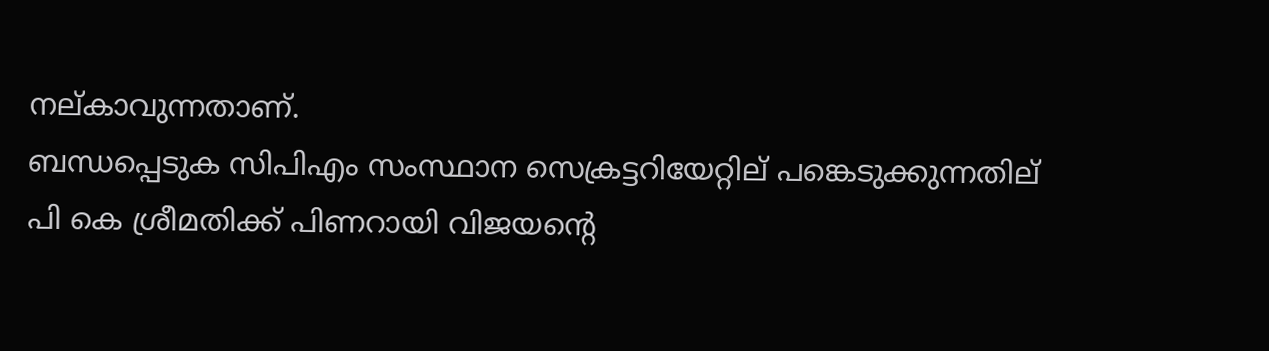നല്കാവുന്നതാണ്.
ബന്ധപ്പെടുക സിപിഎം സംസ്ഥാന സെക്രട്ടറിയേറ്റില് പങ്കെടുക്കുന്നതില് പി കെ ശ്രീമതിക്ക് പിണറായി വിജയന്റെ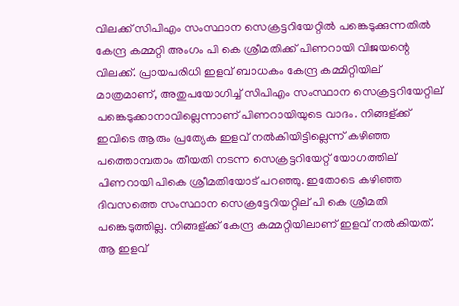വിലക്ക് സിപിഎം സംസ്ഥാന സെക്രട്ടറിയേറ്റിൽ പങ്കെടുക്കുന്നതിൽ കേന്ദ്ര കമ്മറ്റി അംഗം പി കെ ശ്രീമതിക്ക് പിണറായി വിജയന്റെ വിലക്ക്. പ്രായപരിധി ഇളവ് ബാധകം കേന്ദ്ര കമ്മിറ്റിയില് മാത്രമാണ്, അതുപയോഗിച്ച് സിപിഎം സംസ്ഥാന സെക്രട്ടറിയേറ്റില് പങ്കെടുക്കാനാവില്ലെന്നാണ് പിണറായിയുടെ വാദം. നിങ്ങള്ക്ക് ഇവിടെ ആരും പ്രത്യേക ഇളവ് നൽകിയിട്ടില്ലെന്ന് കഴിഞ്ഞ പത്തൊമ്പതാം തീയതി നടന്ന സെക്രട്ടറിയേറ്റ് യോഗത്തില് പിണറായി പികെ ശ്രീമതിയോട് പറഞ്ഞു. ഇതോടെ കഴിഞ്ഞ ദിവസത്തെ സംസ്ഥാന സെക്രട്ടേറിയറ്റില് പി കെ ശ്രീമതി പങ്കെടുത്തില്ല. നിങ്ങള്ക്ക് കേന്ദ്ര കമ്മറ്റിയിലാണ് ഇളവ് നൽകിയത്. ആ ഇളവ്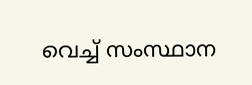വെച്ച് സംസ്ഥാന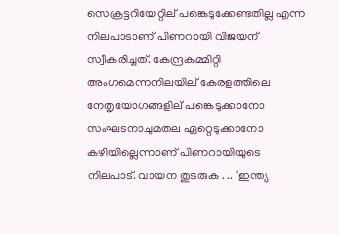സെക്രട്ടറിയേറ്റില് പങ്കെടുക്കേണ്ടതില്ല എന്ന നിലപാടാണ് പിണറായി വിജയന് സ്വീകരിച്ചത്. കേന്ദ്രകമ്മിറ്റി അംഗമെന്നനിലയില് കേരളത്തിലെ നേതൃയോഗങ്ങളില് പങ്കെടുക്കാനോ സംഘടനാചുമതല ഏറ്റെടുക്കാനോ കഴിയില്ലെന്നാണ് പിണറായിയുടെ നിലപാട്. വായന തുടരുക . .. 'ഇന്ത്യ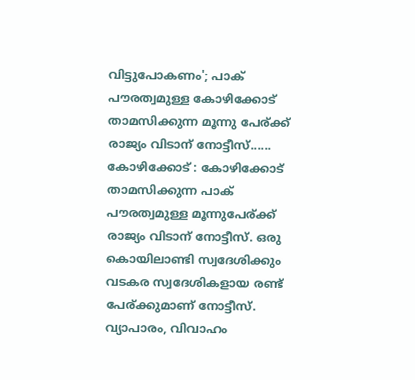വിട്ടുപോകണം'; പാക് പൗരത്വമുള്ള കോഴിക്കോട് താമസിക്കുന്ന മൂന്നു പേര്ക്ക് രാജ്യം വിടാന് നോട്ടീസ്...... കോഴിക്കോട് : കോഴിക്കോട് താമസിക്കുന്ന പാക് പൗരത്വമുള്ള മൂന്നുപേര്ക്ക് രാജ്യം വിടാന് നോട്ടീസ്. ഒരു കൊയിലാണ്ടി സ്വദേശിക്കും വടകര സ്വദേശികളായ രണ്ട് പേര്ക്കുമാണ് നോട്ടീസ്. വ്യാപാരം, വിവാഹം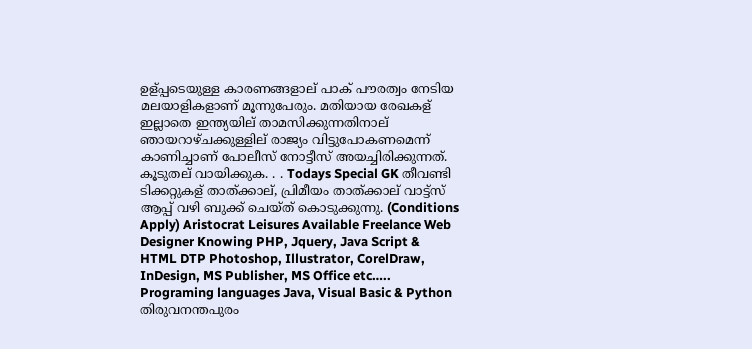ഉള്പ്പടെയുള്ള കാരണങ്ങളാല് പാക് പൗരത്വം നേടിയ മലയാളികളാണ് മൂന്നുപേരും. മതിയായ രേഖകള് ഇല്ലാതെ ഇന്ത്യയില് താമസിക്കുന്നതിനാല് ഞായറാഴ്ചക്കുള്ളില് രാജ്യം വിട്ടുപോകണമെന്ന് കാണിച്ചാണ് പോലീസ് നോട്ടീസ് അയച്ചിരിക്കുന്നത്. കൂടുതല് വായിക്കുക. . . Todays Special GK തീവണ്ടി ടിക്കറ്റുകള് താത്ക്കാല്, പ്രിമീയം താത്ക്കാല് വാട്ട്സ് ആപ്പ് വഴി ബുക്ക് ചെയ്ത് കൊടുക്കുന്നു. (Conditions Apply) Aristocrat Leisures Available Freelance Web Designer Knowing PHP, Jquery, Java Script & HTML DTP Photoshop, Illustrator, CorelDraw, InDesign, MS Publisher, MS Office etc….. Programing languages Java, Visual Basic & Python തിരുവനന്തപുരം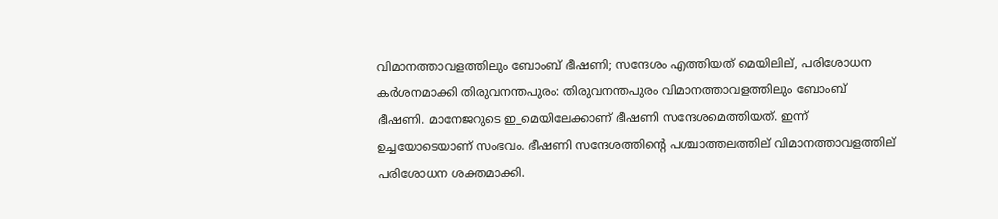വിമാനത്താവളത്തിലും ബോംബ് ഭീഷണി; സന്ദേശം എത്തിയത് മെയിലില്, പരിശോധന കർശനമാക്കി തിരുവനന്തപുരം: തിരുവനന്തപുരം വിമാനത്താവളത്തിലും ബോംബ് ഭീഷണി. മാനേജറുടെ ഇ_മെയിലേക്കാണ് ഭീഷണി സന്ദേശമെത്തിയത്. ഇന്ന് ഉച്ചയോടെയാണ് സംഭവം. ഭീഷണി സന്ദേശത്തിന്റെ പശ്ചാത്തലത്തില് വിമാനത്താവളത്തില് പരിശോധന ശക്തമാക്കി.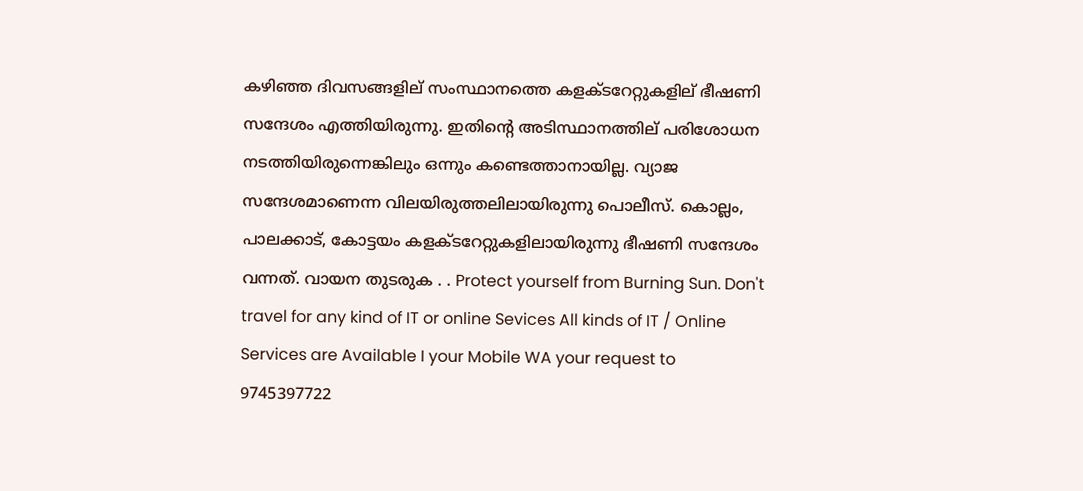കഴിഞ്ഞ ദിവസങ്ങളില് സംസ്ഥാനത്തെ കളക്ടറേറ്റുകളില് ഭീഷണി സന്ദേശം എത്തിയിരുന്നു. ഇതിന്റെ അടിസ്ഥാനത്തില് പരിശോധന നടത്തിയിരുന്നെങ്കിലും ഒന്നും കണ്ടെത്താനായില്ല. വ്യാജ സന്ദേശമാണെന്ന വിലയിരുത്തലിലായിരുന്നു പൊലീസ്. കൊല്ലം, പാലക്കാട്, കോട്ടയം കളക്ടറേറ്റുകളിലായിരുന്നു ഭീഷണി സന്ദേശം വന്നത്. വായന തുടരുക . . Protect yourself from Burning Sun. Don't travel for any kind of IT or online Sevices All kinds of IT / Online Services are Available I your Mobile WA your request to 9745397722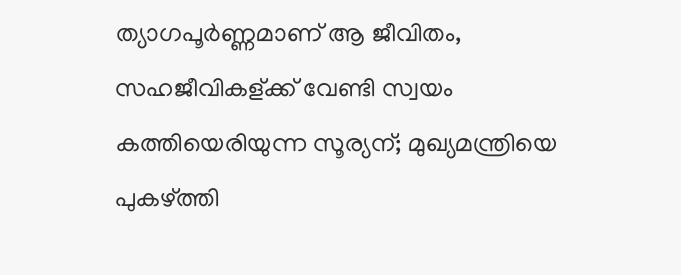ത്യാഗപൂർണ്ണമാണ് ആ ജീവിതം, സഹജീവികള്ക്ക് വേണ്ടി സ്വയം കത്തിയെരിയുന്ന സൂര്യന്; മുഖ്യമന്ത്രിയെ പുകഴ്ത്തി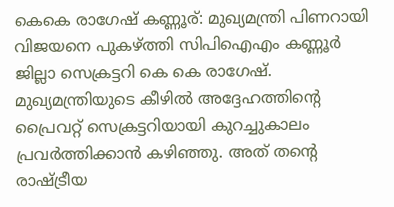കെകെ രാഗേഷ് കണ്ണൂര്: മുഖ്യമന്ത്രി പിണറായി വിജയനെ പുകഴ്ത്തി സിപിഐഎം കണ്ണൂർ ജില്ലാ സെക്രട്ടറി കെ കെ രാഗേഷ്. മുഖ്യമന്ത്രിയുടെ കീഴിൽ അദ്ദേഹത്തിന്റെ പ്രൈവറ്റ് സെക്രട്ടറിയായി കുറച്ചുകാലം പ്രവർത്തിക്കാൻ കഴിഞ്ഞു. അത് തന്റെ രാഷ്ട്രീയ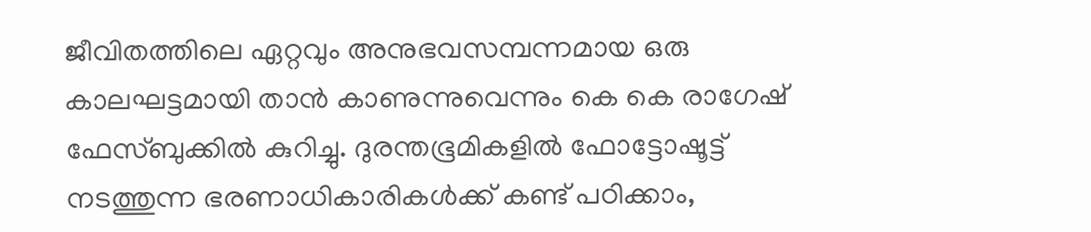ജീവിതത്തിലെ ഏറ്റവും അനുഭവസമ്പന്നമായ ഒരു കാലഘട്ടമായി താൻ കാണുന്നുവെന്നും കെ കെ രാഗേഷ് ഫേസ്ബുക്കിൽ കുറിച്ചു. ദുരന്തഭൂമികളിൽ ഫോട്ടോഷൂട്ട് നടത്തുന്ന ഭരണാധികാരികൾക്ക് കണ്ട് പഠിക്കാം,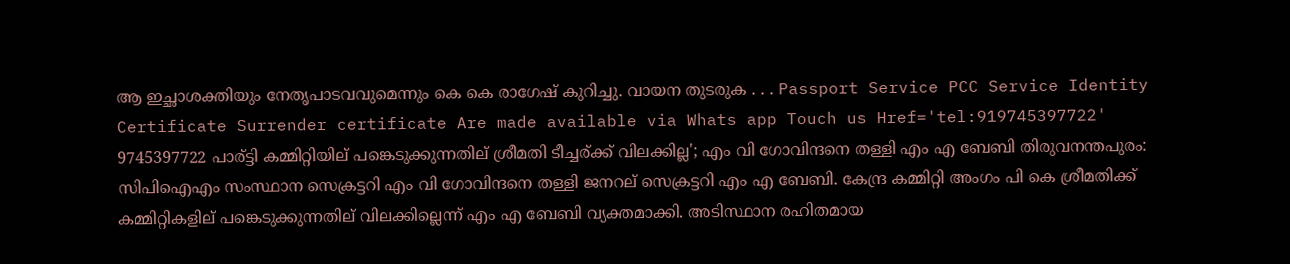ആ ഇച്ഛാശക്തിയും നേതൃപാടവവുമെന്നും കെ കെ രാഗേഷ് കുറിച്ചു. വായന തുടരുക . . . Passport Service PCC Service Identity Certificate Surrender certificate Are made available via Whats app Touch us Href='tel:919745397722' 9745397722 പാര്ട്ടി കമ്മിറ്റിയില് പങ്കെടുക്കുന്നതില് ശ്രീമതി ടീച്ചര്ക്ക് വിലക്കില്ല'; എം വി ഗോവിന്ദനെ തള്ളി എം എ ബേബി തിരുവനന്തപുരം: സിപിഐഎം സംസ്ഥാന സെക്രട്ടറി എം വി ഗോവിന്ദനെ തള്ളി ജനറല് സെക്രട്ടറി എം എ ബേബി. കേന്ദ്ര കമ്മിറ്റി അംഗം പി കെ ശ്രീമതിക്ക് കമ്മിറ്റികളില് പങ്കെടുക്കുന്നതില് വിലക്കില്ലെന്ന് എം എ ബേബി വ്യക്തമാക്കി. അടിസ്ഥാന രഹിതമായ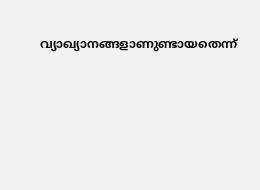വ്യാഖ്യാനങ്ങളാണുണ്ടായതെന്ന്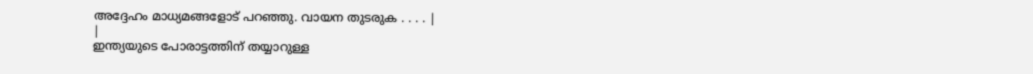അദ്ദേഹം മാധ്യമങ്ങളോട് പറഞ്ഞു. വായന തുടരുക . . . . |
|
ഇന്ത്യയുടെ പോരാട്ടത്തിന് തയ്യാറുള്ള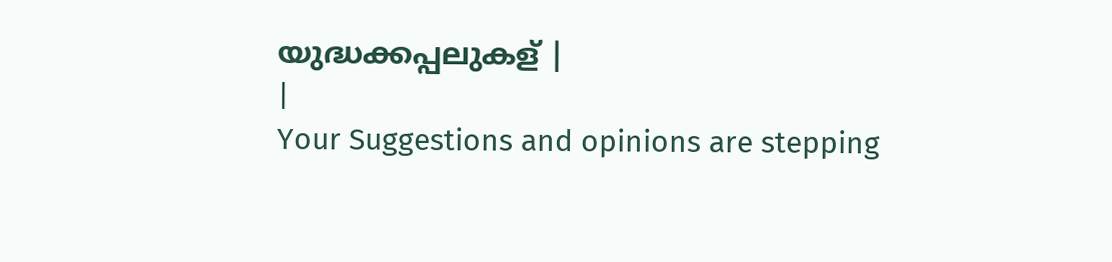യുദ്ധക്കപ്പലുകള് |
|
Your Suggestions and opinions are stepping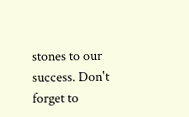stones to our success. Don't forget to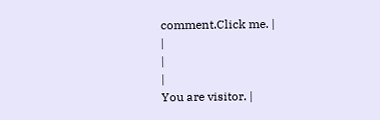comment.Click me. |
|
|
|
You are visitor. |